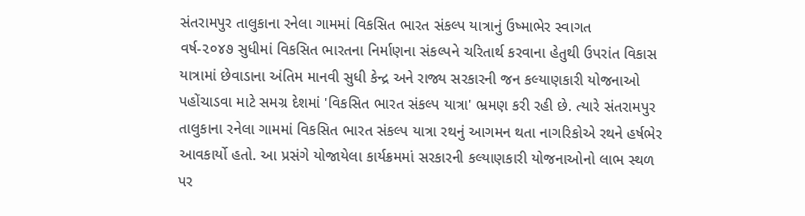સંતરામપુર તાલુકાના રનેલા ગામમાં વિકસિત ભારત સંકલ્પ યાત્રાનું ઉષ્માભેર સ્વાગત
વર્ષ-૨૦૪૭ સુધીમાં વિકસિત ભારતના નિર્માણના સંકલ્પને ચરિતાર્થ કરવાના હેતુથી ઉપરાંત વિકાસ યાત્રામાં છેવાડાના અંતિમ માનવી સુધી કેન્દ્ર અને રાજ્ય સરકારની જન કલ્યાણકારી યોજનાઓ પહોંચાડવા માટે સમગ્ર દેશમાં 'વિકસિત ભારત સંકલ્પ યાત્રા' ભ્રમણ કરી રહી છે. ત્યારે સંતરામપુર તાલુકાના રનેલા ગામમાં વિકસિત ભારત સંકલ્પ યાત્રા રથનું આગમન થતા નાગરિકોએ રથને હર્ષભેર આવકાર્યો હતો. આ પ્રસંગે યોજાયેલા કાર્યક્રમમાં સરકારની કલ્યાણકારી યોજનાઓનો લાભ સ્થળ પર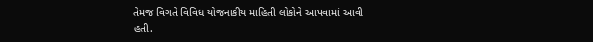તેમજ વિગતે વિવિધ યોજનાકીય માહિતી લોકોને આપવામાં આવી હતી.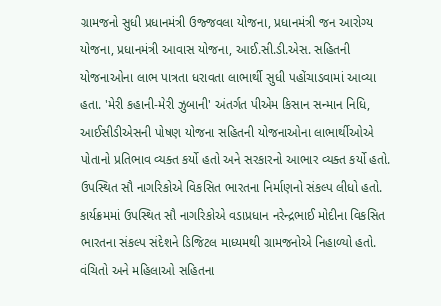ગ્રામજનો સુધી પ્રધાનમંત્રી ઉજ્જવલા યોજના, પ્રધાનમંત્રી જન આરોગ્ય યોજના, પ્રધાનમંત્રી આવાસ યોજના, આઈ.સી.ડી.એસ. સહિતની યોજનાઓના લાભ પાત્રતા ધરાવતા લાભાર્થી સુધી પહોંચાડવામાં આવ્યા હતા. 'મેરી કહાની-મેરી ઝુબાની' અંતર્ગત પીએમ કિસાન સન્માન નિધિ, આઈસીડીએસની પોષણ યોજના સહિતની યોજનાઓના લાભાર્થીઓએ પોતાનો પ્રતિભાવ વ્યક્ત કર્યો હતો અને સરકારનો આભાર વ્યક્ત કર્યો હતો. ઉપસ્થિત સૌ નાગરિકોએ વિકસિત ભારતના નિર્માણનો સંકલ્પ લીધો હતો.
કાર્યક્રમમાં ઉપસ્થિત સૌ નાગરિકોએ વડાપ્રધાન નરેન્દ્રભાઈ મોદીના વિકસિત ભારતના સંકલ્પ સંદેશને ડિજિટલ માધ્યમથી ગ્રામજનોએ નિહાળ્યો હતો. વંચિતો અને મહિલાઓ સહિતના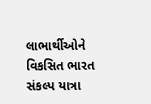લાભાર્થીઓને વિકસિત ભારત સંકલ્પ યાત્રા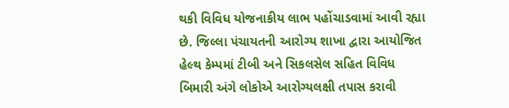થકી વિવિધ યોજનાકીય લાભ પહોંચાડવામાં આવી રહ્યા છે. જિલ્લા પંચાયતની આરોગ્ય શાખા દ્વારા આયોજિત હેલ્થ કેમ્પમાં ટીબી અને સિકલસેલ સહિત વિવિધ બિમારી અંગે લોકોએ આરોગ્યલક્ષી તપાસ કરાવી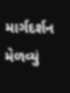માર્ગદર્શન મેળવ્યું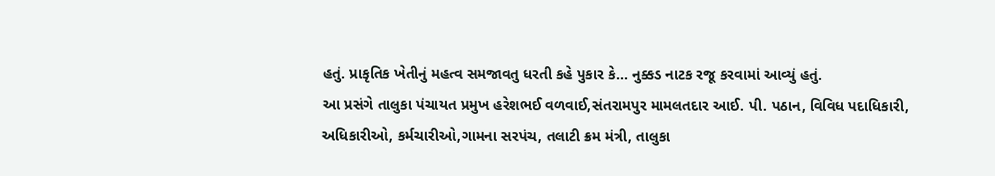હતું. પ્રાકૃતિક ખેતીનું મહત્વ સમજાવતુ ધરતી કહે પુકાર કે... નુક્કડ નાટક રજૂ કરવામાં આવ્યું હતું.
આ પ્રસંગે તાલુકા પંચાયત પ્રમુખ હરેશભઈ વળવાઈ,સંતરામપુર મામલતદાર આઈ. પી. પઠાન, વિવિધ પદાધિકારી, અધિકારીઓ, કર્મચારીઓ,ગામના સરપંચ, તલાટી ક્રમ મંત્રી, તાલુકા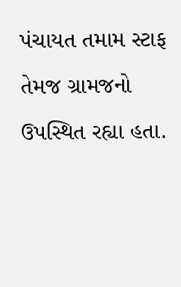પંચાયત તમામ સ્ટાફ તેમજ ગ્રામજનો ઉપસ્થિત રહ્યા હતા.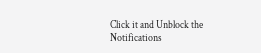Click it and Unblock the Notifications